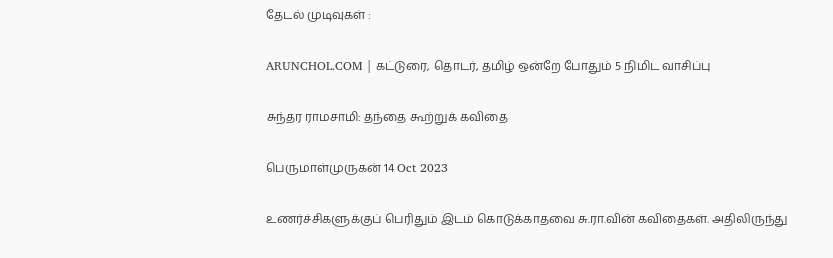தேடல் முடிவுகள் :

ARUNCHOL.COM | கட்டுரை, தொடர், தமிழ் ஒன்றே போதும் 5 நிமிட வாசிப்பு

சுந்தர ராமசாமி: தந்தை கூற்றுக் கவிதை

பெருமாள்முருகன் 14 Oct 2023

உணர்ச்சிகளுக்குப் பெரிதும் இடம் கொடுக்காதவை சு.ரா.வின் கவிதைகள். அதிலிருந்து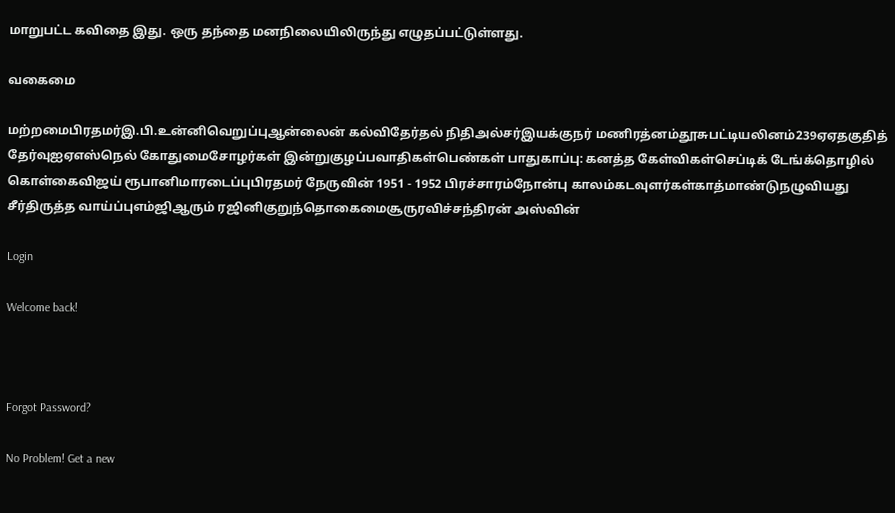மாறுபட்ட கவிதை இது. ஒரு தந்தை மனநிலையிலிருந்து எழுதப்பட்டுள்ளது.

வகைமை

மற்றமைபிரதமர்இ.பி.உன்னிவெறுப்புஆன்லைன் கல்விதேர்தல் நிதிஅல்சர்இயக்குநர் மணிரத்னம்தூசுபட்டியலினம்239ஏஏதகுதித் தேர்வுஐஏஎஸ்நெல் கோதுமைசோழர்கள் இன்றுகுழப்பவாதிகள்பெண்கள் பாதுகாப்பு: கனத்த கேள்விகள்செப்டிக் டேங்க்தொழில் கொள்கைவிஜய் ரூபானிமாரடைப்புபிரதமர் நேருவின் 1951 - 1952 பிரச்சாரம்நோன்பு காலம்கடவுளர்கள்காத்மாண்டுநழுவியது சீர்திருத்த வாய்ப்புஎம்ஜிஆரும் ரஜினிகுறுந்தொகைமைசூருரவிச்சந்திரன் அஸ்வின்

Login

Welcome back!



Forgot Password?

No Problem! Get a new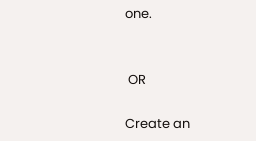one.


 OR

Create an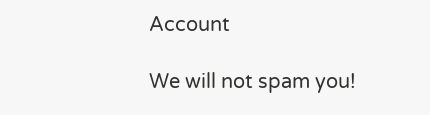Account

We will not spam you!